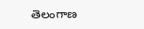తెలంగాణ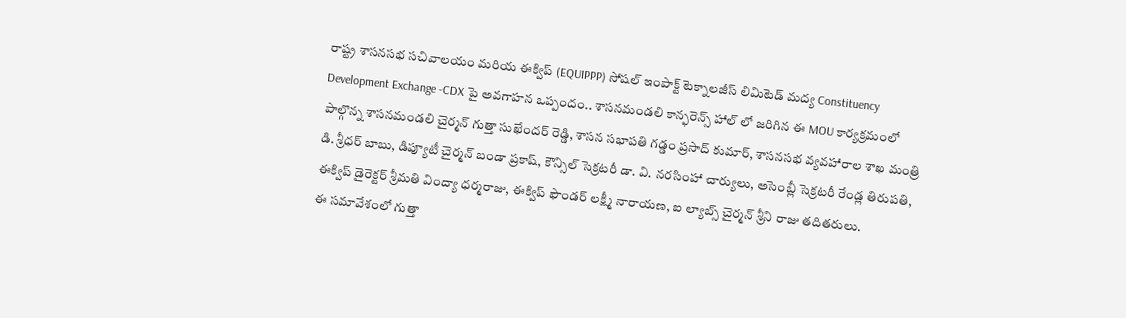రాష్ట్ర శాసనసభ సచివాలయం మరియ ఈక్విప్ (EQUIPPP) సోషల్ ఇంపాక్ట్ టెక్నాలజీస్ లిమిటెడ్ మద్య Constituency Development Exchange -CDX పై అవగాహన ఒప్పందం.. శాసనమండలి కాన్ఫరెన్స్ హాల్ లో జరిగిన ఈ MOU కార్యక్రమంలో పాల్గొన్న శాసనమండలి చైర్మన్ గుత్తా సుఖేందర్ రెడ్డి, శాసన సభాపతి గడ్డం ప్రసాద్ కుమార్, శాసనసభ వ్యవహారాల శాఖ మంత్రి డి. శ్రీధర్ బాబు, డిప్యూటీ చైర్మన్ బండా ప్రకాష్, కౌన్సిల్ సెక్రటరీ డా. వి. నరసింహా చార్యులు, అసెంబ్లీ సెక్రటరీ రేండ్ల తిరుపతి, ఈక్విప్ డైరెక్టర్ శ్రీమతి వింద్యా ధర్మరాజు, ఈక్విప్ ఫౌండర్ లక్ష్మీ నారాయణ, ఐ ల్యాబ్స్ చైర్మన్ శ్రీని రాజు తదితరులు.
ఈ సమావేశంలో గుత్తా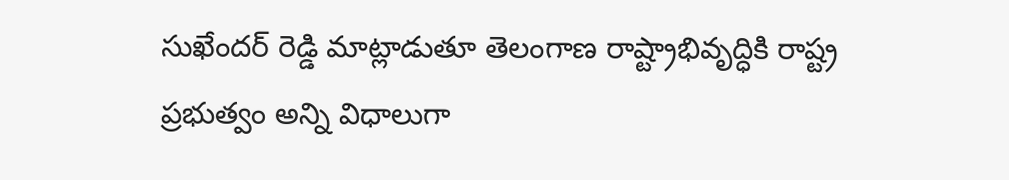సుఖేందర్ రెడ్డి మాట్లాడుతూ తెలంగాణ రాష్ట్రాభివృద్ధికి రాష్ట్ర ప్రభుత్వం అన్ని విధాలుగా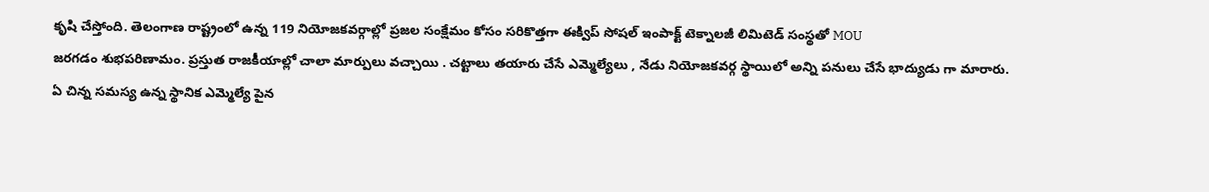కృషి చేస్తోంది. తెలంగాణ రాష్ట్రంలో ఉన్న 119 నియోజకవర్గాల్లో ప్రజల సంక్షేమం కోసం సరికొత్తగా ఈక్విప్ సోషల్ ఇంపాక్ట్ టెక్నాలజీ లిమిటెడ్ సంస్థతో MOU
జరగడం శుభపరిణామం. ప్రస్తుత రాజకీయాల్లో చాలా మార్పులు వచ్చాయి . చట్టాలు తయారు చేసే ఎమ్మెల్యేలు , నేడు నియోజకవర్గ స్థాయిలో అన్ని పనులు చేసే భాద్యుడు గా మారారు.
ఏ చిన్న సమస్య ఉన్న స్థానిక ఎమ్మెల్యే పైన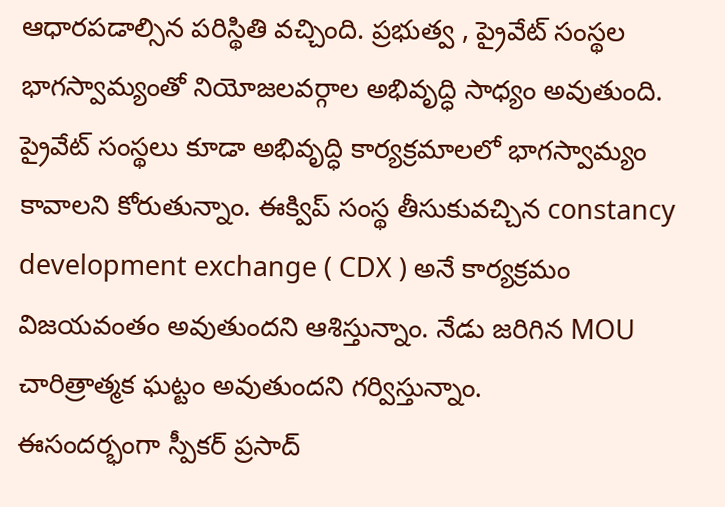ఆధారపడాల్సిన పరిస్థితి వచ్చింది. ప్రభుత్వ , ప్రైవేట్ సంస్థల భాగస్వామ్యంతో నియోజలవర్గాల అభివృద్ధి సాధ్యం అవుతుంది. ప్రైవేట్ సంస్థలు కూడా అభివృద్ధి కార్యక్రమాలలో భాగస్వామ్యం కావాలని కోరుతున్నాం. ఈక్విప్ సంస్థ తీసుకువచ్చిన constancy development exchange ( CDX ) అనే కార్యక్రమం విజయవంతం అవుతుందని ఆశిస్తున్నాం. నేడు జరిగిన MOU చారిత్రాత్మక ఘట్టం అవుతుందని గర్విస్తున్నాం.
ఈసందర్భంగా స్పీకర్ ప్రసాద్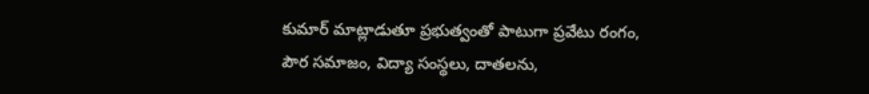కుమార్ మాట్లాడుతూ ప్రభుత్వంతో పాటుగా ప్రవేటు రంగం, పౌర సమాజం, విద్యా సంస్థలు, దాతలను,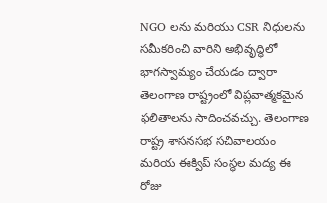NGO లను మరియు CSR నిధులను సమీకరించి వారిని అభివృద్ధిలో భాగస్వామ్యం చేయడం ద్వారా తెలంగాణ రాష్ట్రంలో విప్లవాత్మకమైన ఫలితాలను సాదించవచ్చు. తెలంగాణ రాష్ట్ర శాసనసభ సచివాలయం మరియ ఈక్విప్ సంస్థల మద్య ఈ రోజు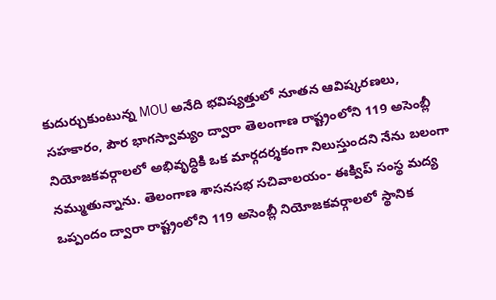కుదుర్చుకుంటున్న MOU అనేది భవిష్యత్తులో నూతన ఆవిష్కరణలు, సహకారం, పౌర భాగస్వామ్యం ద్వారా తెలంగాణ రాష్ట్రంలోని 119 అసెంబ్లీ నియోజకవర్గాలలో అభివృద్ధికి ఒక మార్గదర్శకంగా నిలుస్తుందని నేను బలంగా నమ్ముతున్నాను. తెలంగాణ శాసనసభ సచివాలయం- ఈక్విప్ సంస్థ మద్య ఒప్పందం ద్వారా రాష్ట్రంలోని 119 అసెంబ్లీ నియోజకవర్గాలలో స్థానిక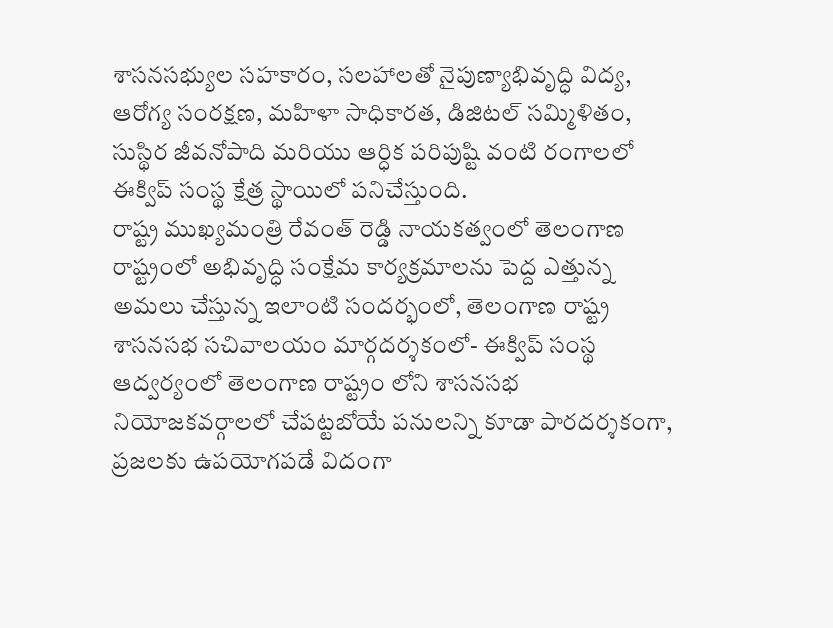శాసనసభ్యుల సహకారం, సలహాలతో నైపుణ్యాభివృద్ధి విద్య, ఆరోగ్య సంరక్షణ, మహిళా సాధికారత, డిజిటల్ సమ్మిళితం, సుస్థిర జీవనోపాది మరియు ఆర్ధిక పరిపుష్టి వంటి రంగాలలో ఈక్విప్ సంస్థ క్షేత్ర స్థాయిలో పనిచేస్తుంది.
రాష్ట్ర ముఖ్యమంత్రి రేవంత్ రెడ్డి నాయకత్వంలో తెలంగాణ రాష్ట్రంలో అభివృద్ధి సంక్షేమ కార్యక్రమాలను పెద్ద ఎత్తున్న అమలు చేస్తున్న ఇలాంటి సందర్భంలో, తెలంగాణ రాష్ట్ర శాసనసభ సచివాలయం మార్గదర్శకంలో- ఈక్విప్ సంస్థ ఆద్వర్యంలో తెలంగాణ రాష్ట్రం లోని శాసనసభ నియోజకవర్గాలలో చేపట్టబోయే పనులన్ని కూడా పారదర్శకంగా, ప్రజలకు ఉపయోగపడే విదంగా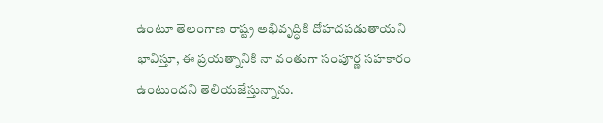ఉంటూ తెలంగాణ రాష్ట్ర అభివృద్ధికి దోహదపడుతాయని భావిస్తూ, ఈ ప్రయత్నానికి నా వంతుగా సంపూర్ణ సహకారం ఉంటుందని తెలియజేస్తున్నాను.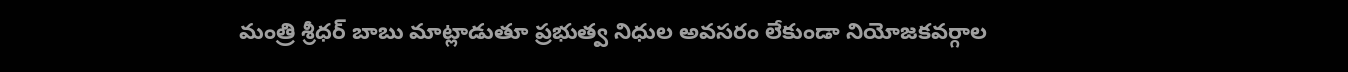మంత్రి శ్రీధర్ బాబు మాట్లాడుతూ ప్రభుత్వ నిధుల అవసరం లేకుండా నియోజకవర్గాల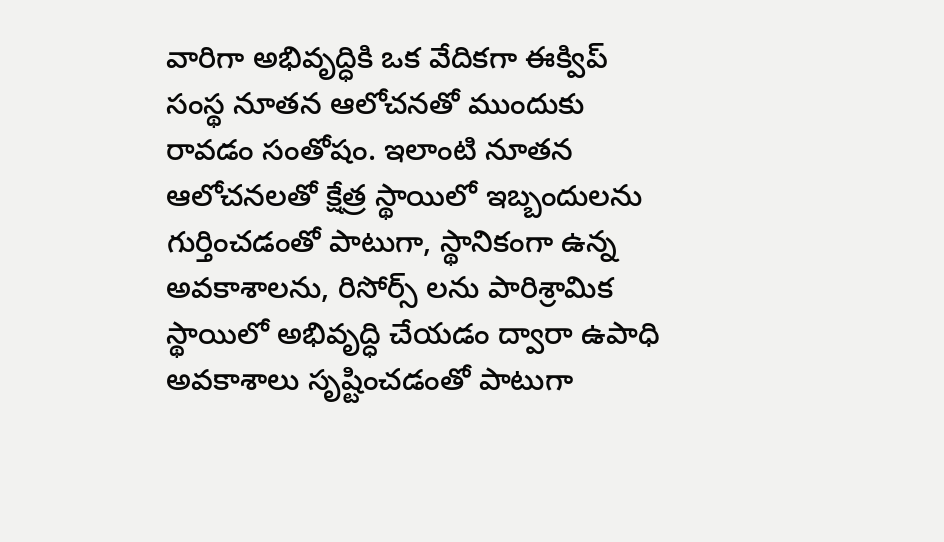వారిగా అభివృద్ధికి ఒక వేదికగా ఈక్విప్ సంస్థ నూతన ఆలోచనతో ముందుకు రావడం సంతోషం. ఇలాంటి నూతన ఆలోచనలతో క్షేత్ర స్థాయిలో ఇబ్బందులను గుర్తించడంతో పాటుగా, స్థానికంగా ఉన్న అవకాశాలను, రిసోర్స్ లను పారిశ్రామిక స్థాయిలో అభివృద్ధి చేయడం ద్వారా ఉపాధి అవకాశాలు సృష్టించడంతో పాటుగా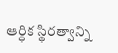ఆర్ధిక స్థిరత్వాన్ని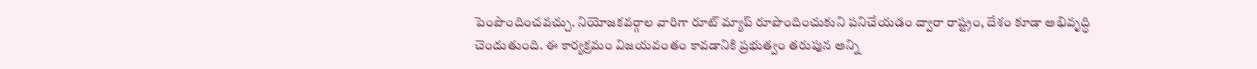పెంపొందించవచ్చు. నియోజకవర్గాల వారిగా రూట్ మ్యాప్ రూపొందించుకుని పనిచేయడం ద్వారా రాష్ట్రం, దేశం కూడా అభివృద్ధి చెందుతుంది. ఈ కార్యక్రమం విజయవంతం కావడానికి ప్రభుత్వం తరుపున అన్ని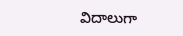విదాలుగా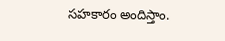సహకారం అందిస్తాం.